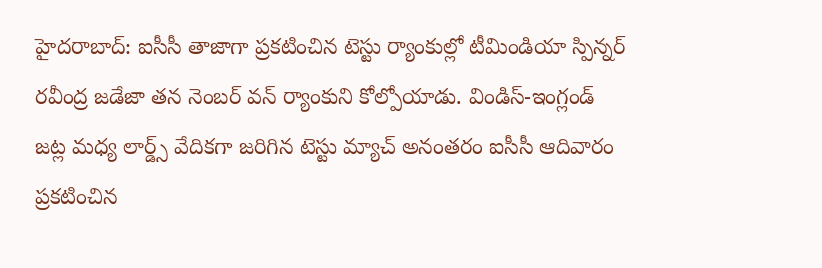హైదరాబాద్: ఐసీసీ తాజాగా ప్రకటించిన టెస్టు ర్యాంకుల్లో టీమిండియా స్పిన్నర్ రవీంద్ర జడేజా తన నెంబర్ వన్ ర్యాంకుని కోల్పోయాడు. విండిస్-ఇంగ్లండ్ జట్ల మధ్య లార్డ్స్ వేదికగా జరిగిన టెస్టు మ్యాచ్ అనంతరం ఐసీసీ ఆదివారం ప్రకటించిన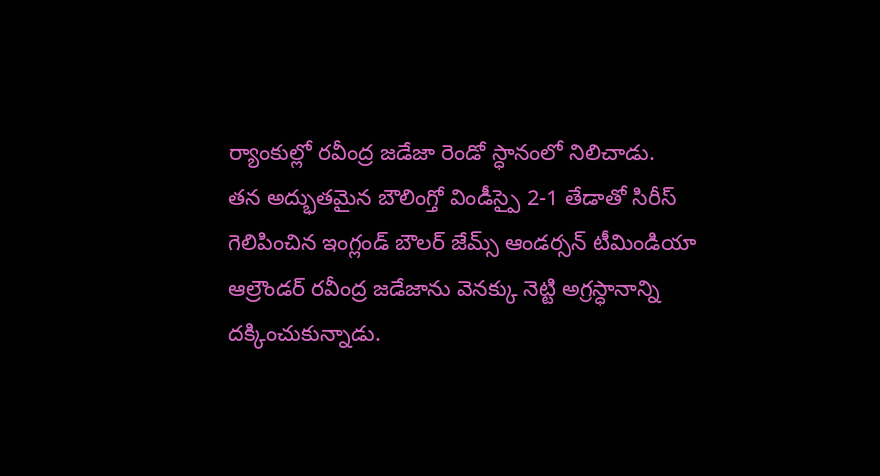ర్యాంకుల్లో రవీంద్ర జడేజా రెండో స్ధానంలో నిలిచాడు.
తన అద్భుతమైన బౌలింగ్తో విండీస్పై 2-1 తేడాతో సిరీస్ గెలిపించిన ఇంగ్లండ్ బౌలర్ జేమ్స్ ఆండర్సన్ టీమిండియా ఆల్రౌండర్ రవీంద్ర జడేజాను వెనక్కు నెట్టి అగ్రస్ధానాన్ని దక్కించుకున్నాడు.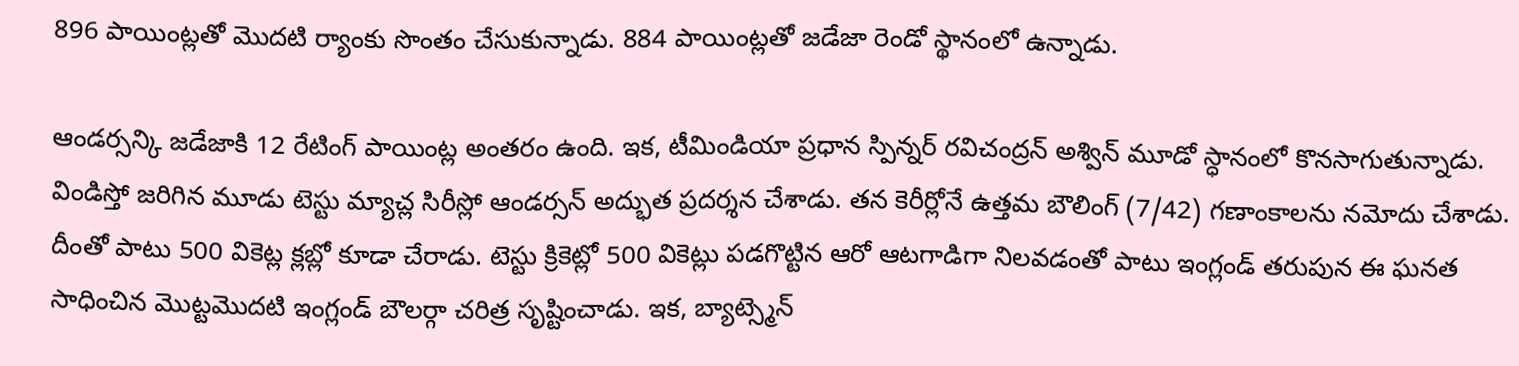896 పాయింట్లతో మొదటి ర్యాంకు సొంతం చేసుకున్నాడు. 884 పాయింట్లతో జడేజా రెండో స్థానంలో ఉన్నాడు.

ఆండర్సన్కి జడేజాకి 12 రేటింగ్ పాయింట్ల అంతరం ఉంది. ఇక, టీమిండియా ప్రధాన స్పిన్నర్ రవిచంద్రన్ అశ్విన్ మూడో స్ధానంలో కొనసాగుతున్నాడు. విండిస్తో జరిగిన మూడు టెస్టు మ్యాచ్ల సిరీస్లో ఆండర్సన్ అద్భుత ప్రదర్శన చేశాడు. తన కెరీర్లోనే ఉత్తమ బౌలింగ్ (7/42) గణాంకాలను నమోదు చేశాడు.
దీంతో పాటు 500 వికెట్ల క్లబ్లో కూడా చేరాడు. టెస్టు క్రికెట్లో 500 వికెట్లు పడగొట్టిన ఆరో ఆటగాడిగా నిలవడంతో పాటు ఇంగ్లండ్ తరుపున ఈ ఘనత సాధించిన మొట్టమొదటి ఇంగ్లండ్ బౌలర్గా చరిత్ర సృష్టించాడు. ఇక, బ్యాట్స్మెన్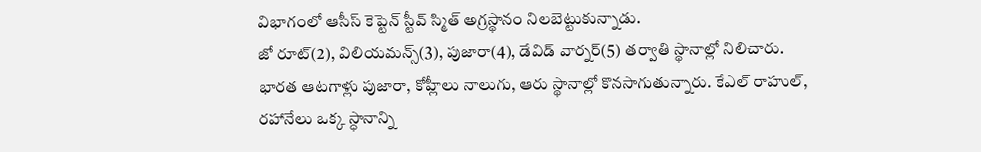విభాగంలో ఆసీస్ కెప్టెన్ స్టీవ్ స్మిత్ అగ్రస్థానం నిలబెట్టుకున్నాడు.
జో రూట్(2), విలియమన్స్(3), పుజారా(4), డేవిడ్ వార్నర్(5) తర్వాతి స్థానాల్లో నిలిచారు. భారత ఆటగాళ్లు పుజారా, కోహ్లీలు నాలుగు, ఆరు స్థానాల్లో కొనసాగుతున్నారు. కేఎల్ రాహుల్, రహానేలు ఒక్క స్ధానాన్ని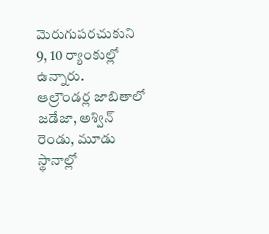మెరుగుపరచుకుని 9, 10 ర్యాంకుల్లో ఉన్నారు.
ఆల్రౌండర్ల జాబితాలో జడేజా, అశ్విన్ రెండు, మూడు స్థానాల్లో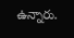ఉన్నారు.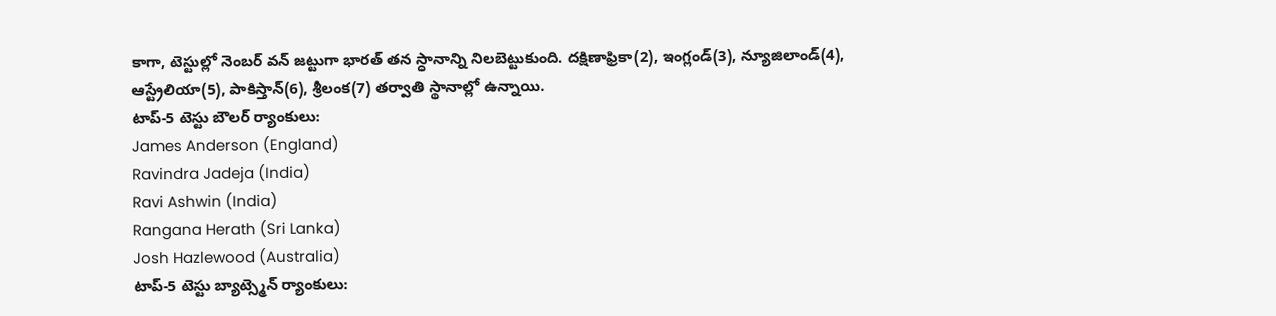కాగా, టెస్టుల్లో నెంబర్ వన్ జట్టుగా భారత్ తన స్ధానాన్ని నిలబెట్టుకుంది. దక్షిణాఫ్రికా(2), ఇంగ్లండ్(3), న్యూజిలాండ్(4), ఆస్ట్రేలియా(5), పాకిస్తాన్(6), శ్రీలంక(7) తర్వాతి స్థానాల్లో ఉన్నాయి.
టాప్-5 టెస్టు బౌలర్ ర్యాంకులు:
James Anderson (England)
Ravindra Jadeja (India)
Ravi Ashwin (India)
Rangana Herath (Sri Lanka)
Josh Hazlewood (Australia)
టాప్-5 టెస్టు బ్యాట్స్మెన్ ర్యాంకులు: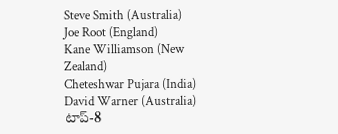Steve Smith (Australia)
Joe Root (England)
Kane Williamson (New Zealand)
Cheteshwar Pujara (India)
David Warner (Australia)
టాప్-8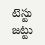టెస్టు జట్టు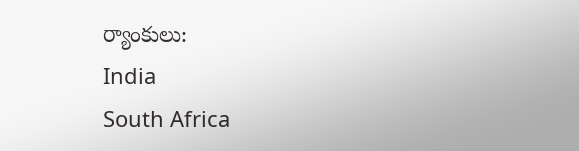ర్యాంకులు:
India
South Africa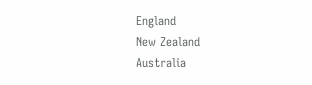England
New Zealand
Australia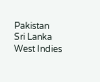Pakistan
Sri Lanka
West Indies